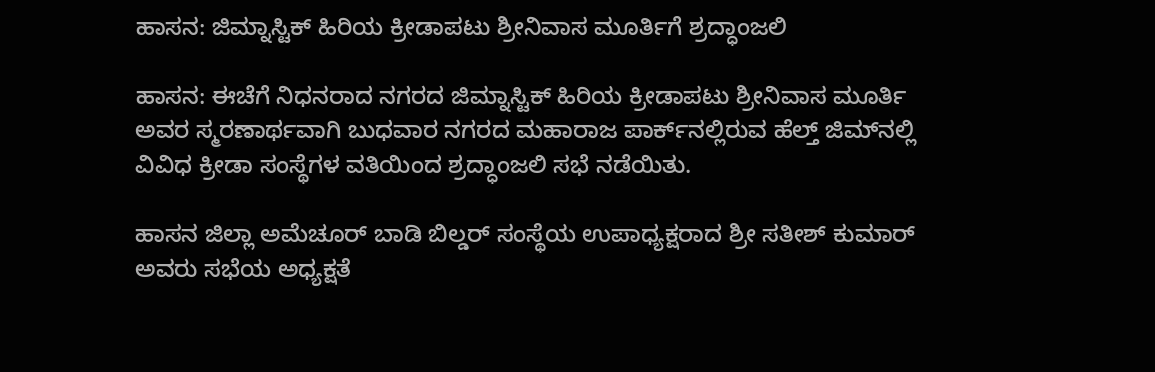ಹಾಸನ: ಜಿಮ್ನಾಸ್ಟಿಕ್ ಹಿರಿಯ ಕ್ರೀಡಾಪಟು ಶ್ರೀನಿವಾಸ ಮೂರ್ತಿಗೆ ಶ್ರದ್ಧಾಂಜಲಿ

ಹಾಸನ: ಈಚೆಗೆ ನಿಧನರಾದ ನಗರದ ಜಿಮ್ನಾಸ್ಟಿಕ್ ಹಿರಿಯ ಕ್ರೀಡಾಪಟು ಶ್ರೀನಿವಾಸ ಮೂರ್ತಿ ಅವರ ಸ್ಮರಣಾರ್ಥವಾಗಿ ಬುಧವಾರ ನಗರದ ಮಹಾರಾಜ ಪಾರ್ಕ್‌ನಲ್ಲಿರುವ ಹೆಲ್ತ್ ಜಿಮ್‌ನಲ್ಲಿ ವಿವಿಧ ಕ್ರೀಡಾ ಸಂಸ್ಥೆಗಳ ವತಿಯಿಂದ ಶ್ರದ್ಧಾಂಜಲಿ ಸಭೆ ನಡೆಯಿತು.

ಹಾಸನ ಜಿಲ್ಲಾ ಅಮೆಚೂರ್ ಬಾಡಿ ಬಿಲ್ಡರ್ ಸಂಸ್ಥೆಯ ಉಪಾಧ್ಯಕ್ಷರಾದ ಶ್ರೀ ಸತೀಶ್ ಕುಮಾರ್ ಅವರು ಸಭೆಯ ಅಧ್ಯಕ್ಷತೆ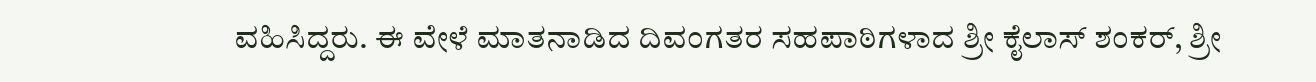ವಹಿಸಿದ್ದರು. ಈ ವೇಳೆ ಮಾತನಾಡಿದ ದಿವಂಗತರ ಸಹಪಾಠಿಗಳಾದ ಶ್ರೀ ಕೈಲಾಸ್ ಶಂಕರ್, ಶ್ರೀ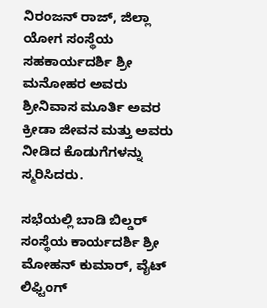ನಿರಂಜನ್ ರಾಜ್, ಜಿಲ್ಲಾ ಯೋಗ ಸಂಸ್ಥೆಯ ಸಹಕಾರ್ಯದರ್ಶಿ ಶ್ರೀ ಮನೋಹರ ಅವರು ಶ್ರೀನಿವಾಸ ಮೂರ್ತಿ ಅವರ ಕ್ರೀಡಾ ಜೀವನ ಮತ್ತು ಅವರು ನೀಡಿದ ಕೊಡುಗೆಗಳನ್ನು ಸ್ಮರಿಸಿದರು.

ಸಭೆಯಲ್ಲಿ ಬಾಡಿ ಬಿಲ್ಡರ್ ಸಂಸ್ಥೆಯ ಕಾರ್ಯದರ್ಶಿ ಶ್ರೀ ಮೋಹನ್ ಕುಮಾರ್, ವೈಟ್ ಲಿಫ್ಟಿಂಗ್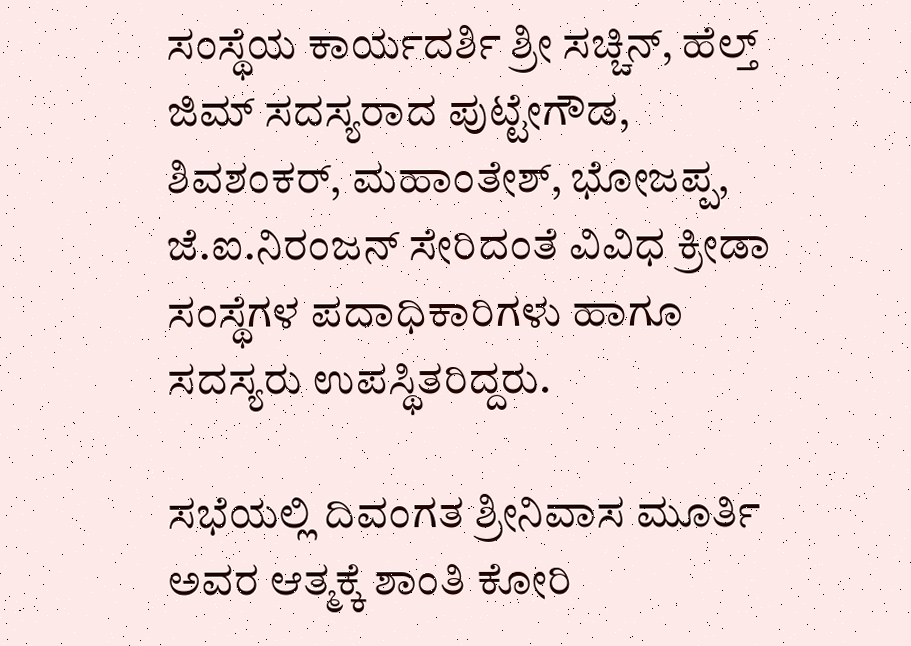ಸಂಸ್ಥೆಯ ಕಾರ್ಯದರ್ಶಿ ಶ್ರೀ ಸಚ್ಚಿನ್, ಹೆಲ್ತ್ ಜಿಮ್ ಸದಸ್ಯರಾದ ಪುಟ್ಟೇಗೌಡ, ಶಿವಶಂಕರ್, ಮಹಾಂತೇಶ್, ಭೋಜಪ್ಪ, ಜೆ.ಐ.ನಿರಂಜನ್ ಸೇರಿದಂತೆ ವಿವಿಧ ಕ್ರೀಡಾ ಸಂಸ್ಥೆಗಳ ಪದಾಧಿಕಾರಿಗಳು ಹಾಗೂ ಸದಸ್ಯರು ಉಪಸ್ಥಿತರಿದ್ದರು.

ಸಭೆಯಲ್ಲಿ ದಿವಂಗತ ಶ್ರೀನಿವಾಸ ಮೂರ್ತಿ ಅವರ ಆತ್ಮಕ್ಕೆ ಶಾಂತಿ ಕೋರಿ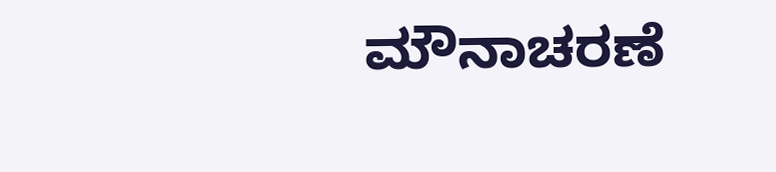ಮೌನಾಚರಣೆ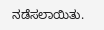ನಡೆಸಲಾಯಿತು.